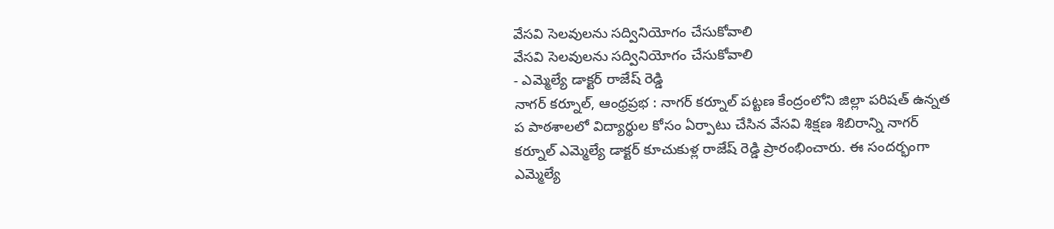వేసవి సెలవులను సద్వినియోగం చేసుకోవాలి
వేసవి సెలవులను సద్వినియోగం చేసుకోవాలి
- ఎమ్మెల్యే డాక్టర్ రాజేష్ రెడ్డి
నాగర్ కర్నూల్, ఆంధ్రప్రభ : నాగర్ కర్నూల్ పట్టణ కేంద్రంలోని జిల్లా పరిషత్ ఉన్నత ప పాఠశాలలో విద్యార్థుల కోసం ఏర్పాటు చేసిన వేసవి శిక్షణ శిబిరాన్ని నాగర్ కర్నూల్ ఎమ్మెల్యే డాక్టర్ కూచుకుళ్ల రాజేష్ రెడ్డి ప్రారంభించారు. ఈ సందర్భంగా ఎమ్మెల్యే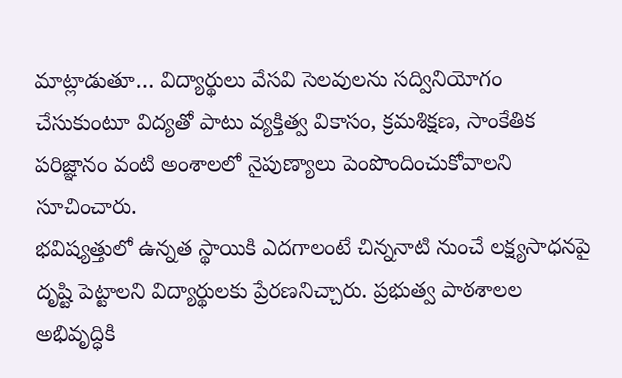మాట్లాడుతూ… విద్యార్థులు వేసవి సెలవులను సద్వినియోగం చేసుకుంటూ విద్యతో పాటు వ్యక్తిత్వ వికాసం, క్రమశిక్షణ, సాంకేతిక పరిజ్ఞానం వంటి అంశాలలో నైపుణ్యాలు పెంపొందించుకోవాలని సూచించారు.
భవిష్యత్తులో ఉన్నత స్థాయికి ఎదగాలంటే చిన్ననాటి నుంచే లక్ష్యసాధనపై దృష్టి పెట్టాలని విద్యార్థులకు ప్రేరణనిచ్చారు. ప్రభుత్వ పాఠశాలల అభివృద్ధికి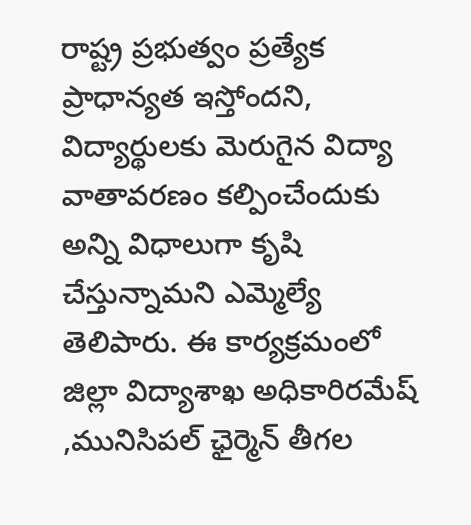రాష్ట్ర ప్రభుత్వం ప్రత్యేక ప్రాధాన్యత ఇస్తోందని, విద్యార్థులకు మెరుగైన విద్యా వాతావరణం కల్పించేందుకు అన్ని విధాలుగా కృషి చేస్తున్నామని ఎమ్మెల్యే తెలిపారు. ఈ కార్యక్రమంలో జిల్లా విద్యాశాఖ అధికారిరమేష్ ,మునిసిపల్ ఛైర్మెన్ తీగల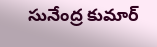సునేంద్ర కుమార్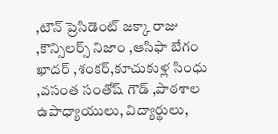,టౌన్ ప్రెసిడెంట్ జక్కా రాజు ,కౌన్సిలర్స్ నిజాం ,ఆసిఫా బేగం ఖాదర్ ,శంకర్,కూచుకుళ్ల సింధు ,వసంత సంతోష్ గౌడ్ ,పాఠశాల ఉపాధ్యాయులు, విద్యార్థులు,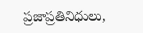ప్రజాప్రతినిధులు,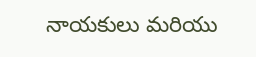నాయకులు మరియు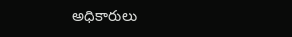అధికారులు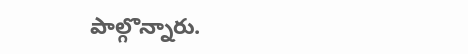పాల్గొన్నారు.